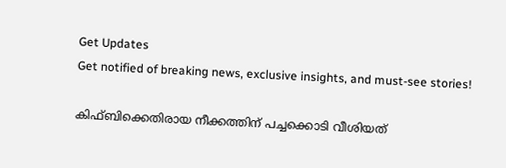Get Updates
Get notified of breaking news, exclusive insights, and must-see stories!

കിഫ്ബിക്കെതിരായ നീക്കത്തിന് പച്ചക്കൊടി വീശിയത്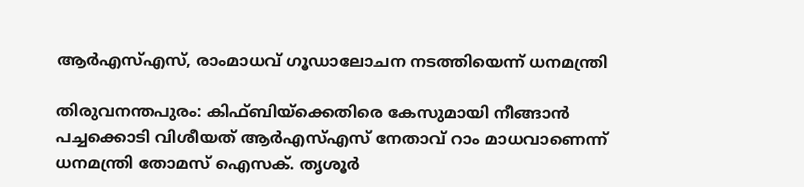ആര്‍എസ്എസ്, രാംമാധവ് ഗൂഡാലോചന നടത്തിയെന്ന് ധനമന്ത്രി

തിരുവനന്തപുരം: കിഫ്ബിയ്‌ക്കെതിരെ കേസുമായി നീങ്ങാന്‍ പച്ചക്കൊടി വിശീയത് ആര്‍എസ്എസ് നേതാവ് റാം മാധവാണെന്ന് ധനമന്ത്രി തോമസ് ഐസക്. തൃശൂര്‍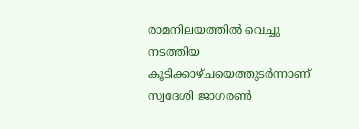രാമനിലയത്തില്‍ വെച്ചു നടത്തിയ കൂടിക്കാഴ്ചയെത്തുടര്‍ന്നാണ് സ്വദേശി ജാഗരണ്‍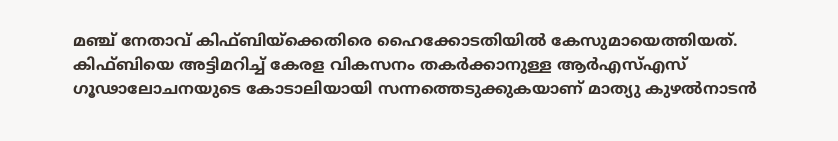മഞ്ച് നേതാവ് കിഫ്ബിയ്‌ക്കെതിരെ ഹൈക്കോടതിയില്‍ കേസുമായെത്തിയത്. കിഫ്ബിയെ അട്ടിമറിച്ച് കേരള വികസനം തകര്‍ക്കാനുള്ള ആര്‍എസ്എസ് ഗൂഢാലോചനയുടെ കോടാലിയായി സന്നത്തെടുക്കുകയാണ് മാത്യു കുഴല്‍നാടന്‍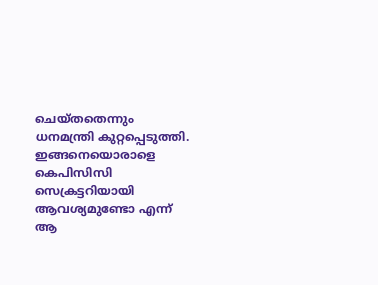ചെയ്തതെന്നും ധനമന്ത്രി കുറ്റപ്പെടുത്തി. ഇങ്ങനെയൊരാളെ കെപിസിസി സെക്രട്ടറിയായി ആവശ്യമുണ്ടോ എന്ന് ആ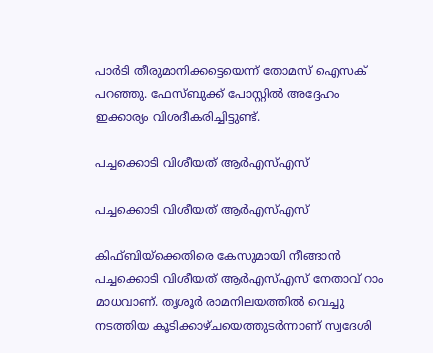പാര്‍ടി തീരുമാനിക്കട്ടെയെന്ന് തോമസ് ഐസക് പറഞ്ഞു. ഫേസ്ബുക്ക് പോസ്റ്റില്‍ അദ്ദേഹം ഇക്കാര്യം വിശദീകരിച്ചിട്ടുണ്ട്.

പച്ചക്കൊടി വിശീയത് ആര്‍എസ്എസ്

പച്ചക്കൊടി വിശീയത് ആര്‍എസ്എസ്

കിഫ്ബിയ്‌ക്കെതിരെ കേസുമായി നീങ്ങാന്‍ പച്ചക്കൊടി വിശീയത് ആര്‍എസ്എസ് നേതാവ് റാം മാധവാണ്. തൃശൂര്‍ രാമനിലയത്തില്‍ വെച്ചു നടത്തിയ കൂടിക്കാഴ്ചയെത്തുടര്‍ന്നാണ് സ്വദേശി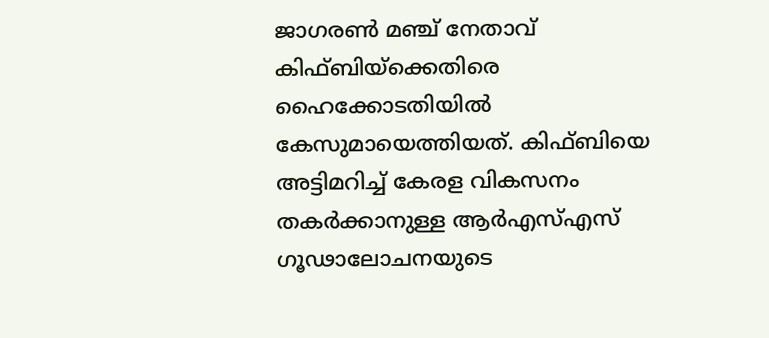ജാഗരണ്‍ മഞ്ച് നേതാവ് കിഫ്ബിയ്‌ക്കെതിരെ ഹൈക്കോടതിയില്‍ കേസുമായെത്തിയത്. കിഫ്ബിയെ അട്ടിമറിച്ച് കേരള വികസനം തകര്‍ക്കാനുള്ള ആര്‍എസ്എസ് ഗൂഢാലോചനയുടെ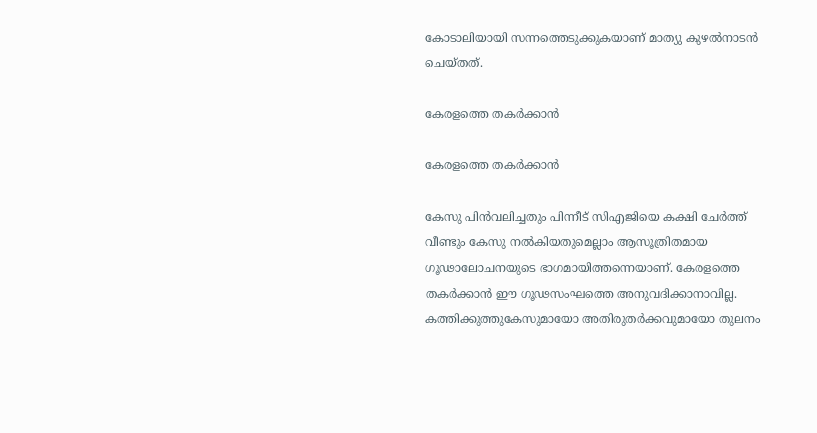കോടാലിയായി സന്നത്തെടുക്കുകയാണ് മാത്യു കുഴല്‍നാടന്‍ ചെയ്തത്.

കേരളത്തെ തകര്‍ക്കാന്‍

കേരളത്തെ തകര്‍ക്കാന്‍

കേസു പിന്‍വലിച്ചതും പിന്നീട് സിഎജിയെ കക്ഷി ചേര്‍ത്ത് വീണ്ടും കേസു നല്‍കിയതുമെല്ലാം ആസൂത്രിതമായ ഗൂഢാലോചനയുടെ ഭാഗമായിത്തന്നെയാണ്. കേരളത്തെ തകര്‍ക്കാന്‍ ഈ ഗൂഢസംഘത്തെ അനുവദിക്കാനാവില്ല. കത്തിക്കുത്തുകേസുമായോ അതിരുതര്‍ക്കവുമായോ തുലനം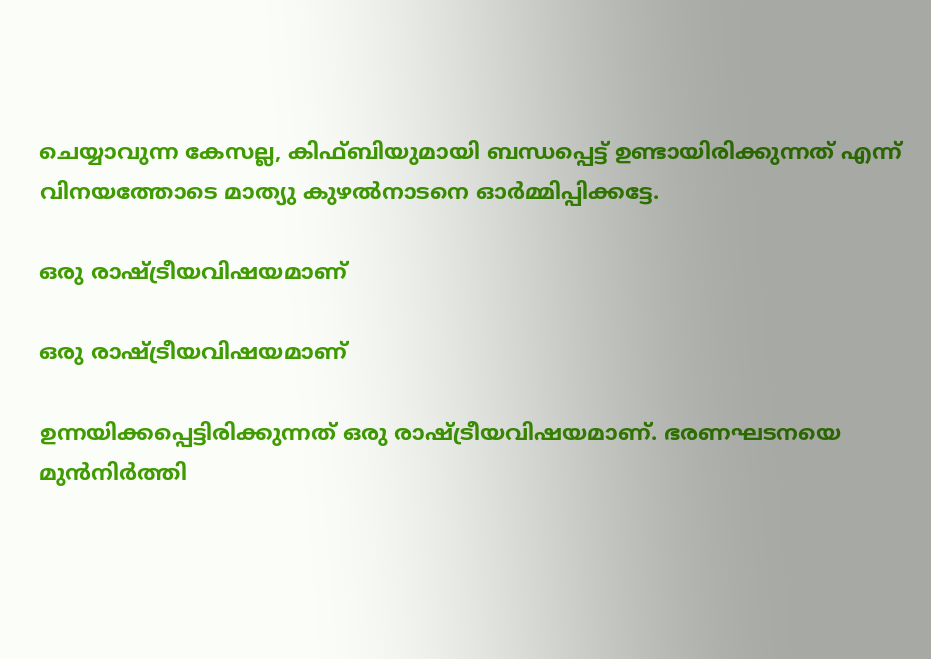ചെയ്യാവുന്ന കേസല്ല, കിഫ്ബിയുമായി ബന്ധപ്പെട്ട് ഉണ്ടായിരിക്കുന്നത് എന്ന് വിനയത്തോടെ മാത്യു കുഴല്‍നാടനെ ഓര്‍മ്മിപ്പിക്കട്ടേ.

ഒരു രാഷ്ട്രീയവിഷയമാണ്

ഒരു രാഷ്ട്രീയവിഷയമാണ്

ഉന്നയിക്കപ്പെട്ടിരിക്കുന്നത് ഒരു രാഷ്ട്രീയവിഷയമാണ്. ഭരണഘടനയെ മുന്‍നിര്‍ത്തി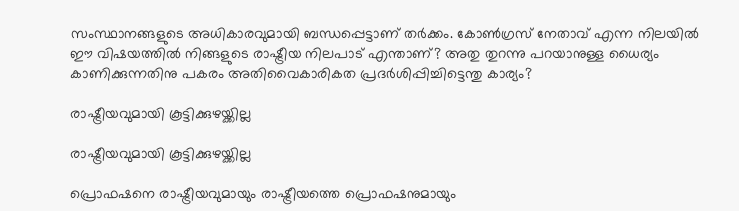സംസ്ഥാനങ്ങളുടെ അധികാരവുമായി ബന്ധപ്പെട്ടാണ് തര്‍ക്കം. കോണ്‍ഗ്രസ് നേതാവ് എന്ന നിലയില്‍ ഈ വിഷയത്തില്‍ നിങ്ങളുടെ രാഷ്ട്രീയ നിലപാട് എന്താണ്? അതു തുറന്നു പറയാനുള്ള ധൈര്യം കാണിക്കുന്നതിനു പകരം അതിവൈകാരികത പ്രദര്‍ശിപ്പിച്ചിട്ടെന്തു കാര്യം?

രാഷ്ട്രീയവുമായി കൂട്ടിക്കുഴയ്ക്കില്ല

രാഷ്ട്രീയവുമായി കൂട്ടിക്കുഴയ്ക്കില്ല

പ്രൊഫഷനെ രാഷ്ട്രീയവുമായും രാഷ്ട്രീയത്തെ പ്രൊഫഷനുമായും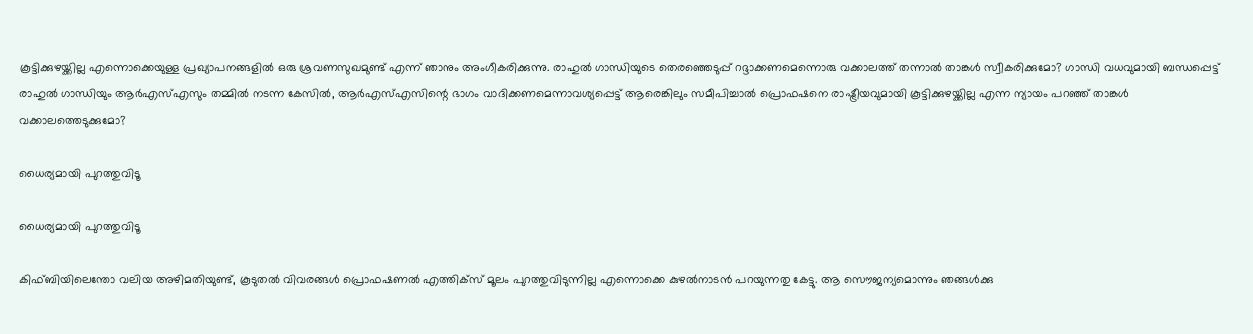കൂട്ടിക്കുഴയ്ക്കില്ല എന്നൊക്കെയുള്ള പ്രഖ്യാപനങ്ങളില്‍ ഒരു ശ്രവണസുഖമുണ്ട് എന്ന് ഞാനും അംഗീകരിക്കുന്നു. രാഹുല്‍ ഗാന്ധിയുടെ തെരഞ്ഞെടുപ്പ് റദ്ദാക്കണമെന്നൊരു വക്കാലത്ത് തന്നാല്‍ താങ്കള്‍ സ്വീകരിക്കുമോ? ഗാന്ധി വധവുമായി ബന്ധപ്പെട്ട് രാഹുല്‍ ഗാന്ധിയും ആര്‍എസ്എസും തമ്മില്‍ നടന്ന കേസില്‍, ആര്‍എസ്എസിന്റെ ഭാഗം വാദിക്കണമെന്നാവശ്യപ്പെട്ട് ആരെങ്കിലും സമീപിച്ചാല്‍ പ്രൊഫഷനെ രാഷ്ട്രീയവുമായി കൂട്ടിക്കുഴയ്ക്കില്ല എന്ന ന്യായം പറഞ്ഞ് താങ്കള്‍ വക്കാലത്തെടുക്കുമോ?

ധൈര്യമായി പുറത്തുവിടൂ

ധൈര്യമായി പുറത്തുവിടൂ

കിഫ്ബിയിലെന്തോ വലിയ അഴിമതിയുണ്ട്, കൂടുതല്‍ വിവരങ്ങള്‍ പ്രൊഫഷണല്‍ എത്തിക്‌സ് മൂലം പുറത്തുവിടുന്നില്ല എന്നൊക്കെ കുഴല്‍നാടന്‍ പറയുന്നതു കേട്ടു. ആ സൌജന്യമൊന്നും ഞങ്ങള്‍ക്കു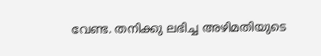വേണ്ട. തനിക്കു ലഭിച്ച അഴിമതിയുടെ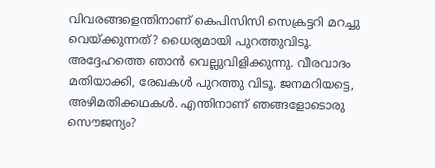വിവരങ്ങളെന്തിനാണ് കെപിസിസി സെക്രട്ടറി മറച്ചു വെയ്ക്കുന്നത്? ധൈര്യമായി പുറത്തുവിടൂ. അദ്ദേഹത്തെ ഞാന്‍ വെല്ലുവിളിക്കുന്നു. വീരവാദം മതിയാക്കി, രേഖകള്‍ പുറത്തു വിടൂ. ജനമറിയട്ടെ, അഴിമതിക്കഥകള്‍. എന്തിനാണ് ഞങ്ങളോടൊരു സൌജന്യം?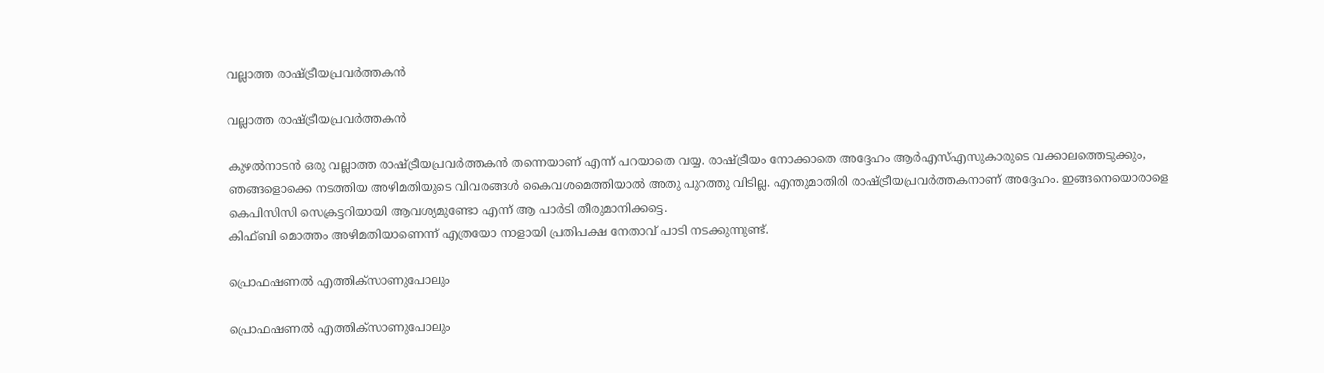വല്ലാത്ത രാഷ്ട്രീയപ്രവര്‍ത്തകന്‍

വല്ലാത്ത രാഷ്ട്രീയപ്രവര്‍ത്തകന്‍

കുഴല്‍നാടന്‍ ഒരു വല്ലാത്ത രാഷ്ട്രീയപ്രവര്‍ത്തകന്‍ തന്നെയാണ് എന്ന് പറയാതെ വയ്യ. രാഷ്ട്രീയം നോക്കാതെ അദ്ദേഹം ആര്‍എസ്എസുകാരുടെ വക്കാലത്തെടുക്കും, ഞങ്ങളൊക്കെ നടത്തിയ അഴിമതിയുടെ വിവരങ്ങള്‍ കൈവശമെത്തിയാല്‍ അതു പുറത്തു വിടില്ല. എന്തുമാതിരി രാഷ്ട്രീയപ്രവര്‍ത്തകനാണ് അദ്ദേഹം. ഇങ്ങനെയൊരാളെ കെപിസിസി സെക്രട്ടറിയായി ആവശ്യമുണ്ടോ എന്ന് ആ പാര്‍ടി തീരുമാനിക്കട്ടെ.
കിഫ്ബി മൊത്തം അഴിമതിയാണെന്ന് എത്രയോ നാളായി പ്രതിപക്ഷ നേതാവ് പാടി നടക്കുന്നുണ്ട്.

പ്രൊഫഷണല്‍ എത്തിക്‌സാണുപോലും

പ്രൊഫഷണല്‍ എത്തിക്‌സാണുപോലും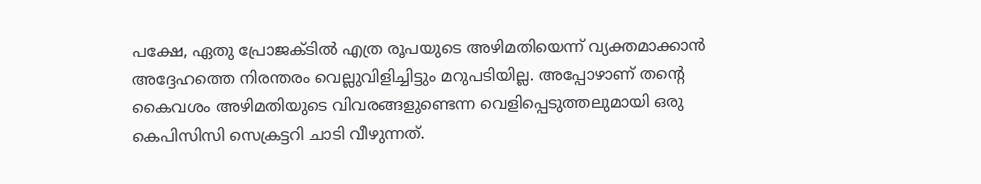പക്ഷേ, ഏതു പ്രോജക്ടില്‍ എത്ര രൂപയുടെ അഴിമതിയെന്ന് വ്യക്തമാക്കാന്‍ അദ്ദേഹത്തെ നിരന്തരം വെല്ലുവിളിച്ചിട്ടും മറുപടിയില്ല. അപ്പോഴാണ് തന്റെ കൈവശം അഴിമതിയുടെ വിവരങ്ങളുണ്ടെന്ന വെളിപ്പെടുത്തലുമായി ഒരു കെപിസിസി സെക്രട്ടറി ചാടി വീഴുന്നത്.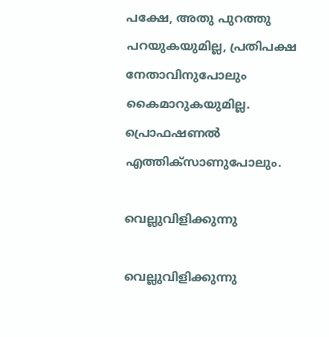പക്ഷേ, അതു പുറത്തു പറയുകയുമില്ല, പ്രതിപക്ഷ നേതാവിനുപോലും കൈമാറുകയുമില്ല. പ്രൊഫഷണല്‍ എത്തിക്‌സാണുപോലും.

വെല്ലുവിളിക്കുന്നു

വെല്ലുവിളിക്കുന്നു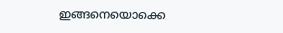ഇങ്ങനെയൊക്കെ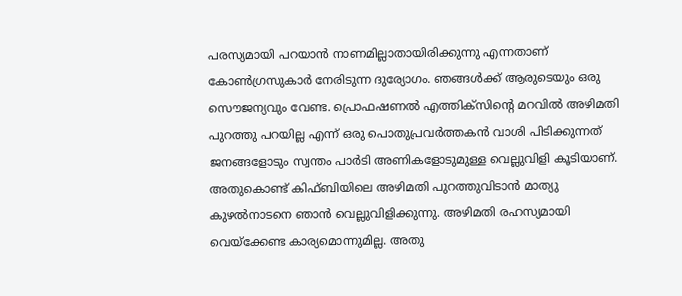പരസ്യമായി പറയാന്‍ നാണമില്ലാതായിരിക്കുന്നു എന്നതാണ് കോണ്‍ഗ്രസുകാര്‍ നേരിടുന്ന ദുര്യോഗം. ഞങ്ങള്‍ക്ക് ആരുടെയും ഒരു സൌജന്യവും വേണ്ട. പ്രൊഫഷണല്‍ എത്തിക്‌സിന്റെ മറവില്‍ അഴിമതി പുറത്തു പറയില്ല എന്ന് ഒരു പൊതുപ്രവര്‍ത്തകന്‍ വാശി പിടിക്കുന്നത് ജനങ്ങളോടും സ്വന്തം പാര്‍ടി അണികളോടുമുള്ള വെല്ലുവിളി കൂടിയാണ്. അതുകൊണ്ട് കിഫ്ബിയിലെ അഴിമതി പുറത്തുവിടാന്‍ മാത്യു കുഴല്‍നാടനെ ഞാന്‍ വെല്ലുവിളിക്കുന്നു. അഴിമതി രഹസ്യമായി വെയ്‌ക്കേണ്ട കാര്യമൊന്നുമില്ല. അതു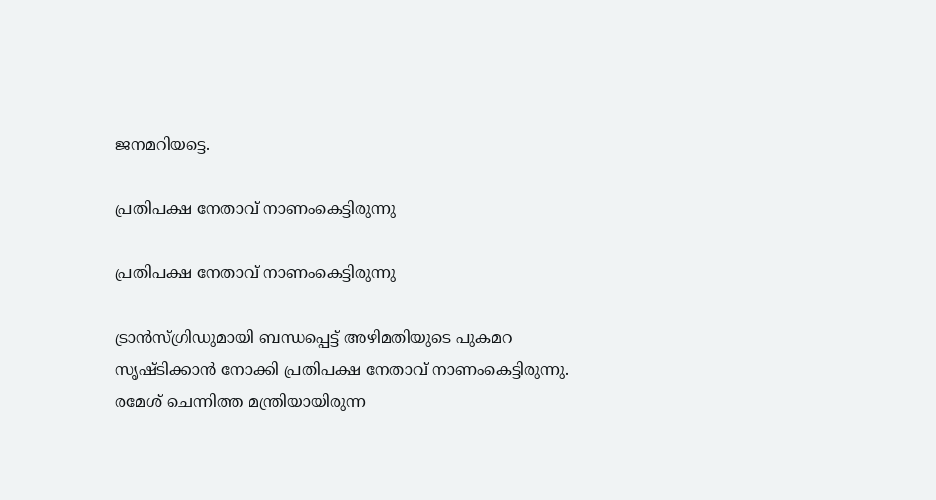ജനമറിയട്ടെ.

പ്രതിപക്ഷ നേതാവ് നാണംകെട്ടിരുന്നു

പ്രതിപക്ഷ നേതാവ് നാണംകെട്ടിരുന്നു

ട്രാന്‍സ്ഗ്രിഡുമായി ബന്ധപ്പെട്ട് അഴിമതിയുടെ പുകമറ സൃഷ്ടിക്കാന്‍ നോക്കി പ്രതിപക്ഷ നേതാവ് നാണംകെട്ടിരുന്നു. രമേശ് ചെന്നിത്ത മന്ത്രിയായിരുന്ന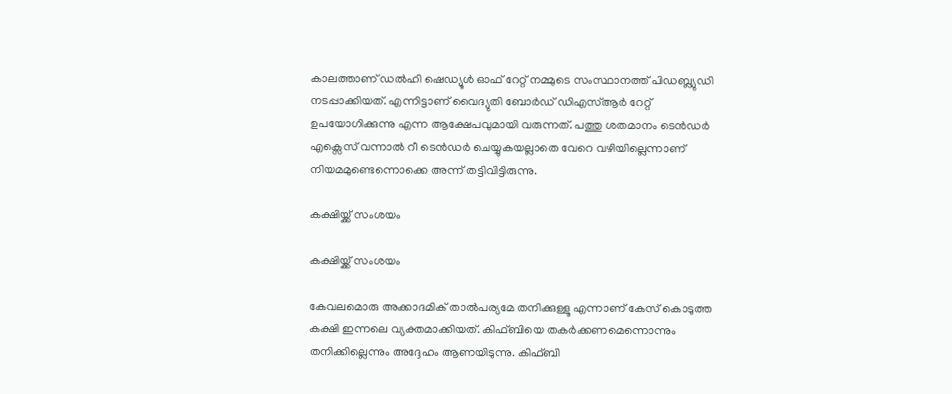കാലത്താണ് ഡല്‍ഹി ഷെഡ്യൂള്‍ ഓഫ് റേറ്റ് നമ്മുടെ സംസ്ഥാനത്ത് പിഡബ്ല്യുഡി നടപ്പാക്കിയത്. എന്നിട്ടാണ് വൈദ്യുതി ബോര്‍ഡ് ഡിഎസ്ആര്‍ റേറ്റ് ഉപയോഗിക്കുന്നു എന്ന ആക്ഷേപവുമായി വരുന്നത്. പത്തു ശതമാനം ടെന്‍ഡര്‍ എക്സെസ് വന്നാല്‍ റീ ടെന്‍ഡര്‍ ചെയ്യുകയല്ലാതെ വേറെ വഴിയില്ലെന്നാണ് നിയമമുണ്ടെന്നൊക്കെ അന്ന് തട്ടിവിട്ടിരുന്നു.

കക്ഷിയ്ക്ക് സംശയം

കക്ഷിയ്ക്ക് സംശയം

കേവലമൊരു അക്കാദമിക് താല്‍പര്യമേ തനിക്കുള്ളൂ എന്നാണ് കേസ് കൊടുത്ത കക്ഷി ഇന്നലെ വ്യക്തമാക്കിയത്. കിഫ്ബിയെ തകര്‍ക്കണമെന്നൊന്നും തനിക്കില്ലെന്നും അദ്ദേഹം ആണയിടുന്നു. കിഫ്ബി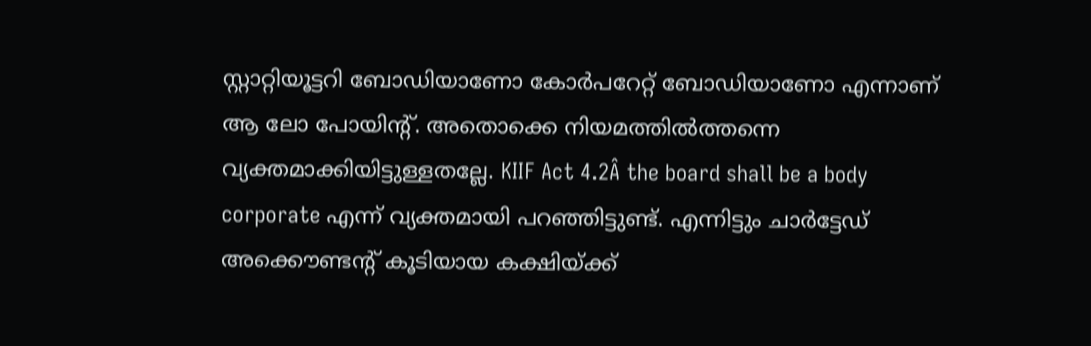സ്റ്റാറ്റിയൂട്ടറി ബോഡിയാണോ കോര്‍പറേറ്റ് ബോഡിയാണോ എന്നാണ് ആ ലോ പോയിന്റ്. അതൊക്കെ നിയമത്തില്‍ത്തന്നെ വ്യക്തമാക്കിയിട്ടുള്ളതല്ലേ. KIIF Act 4.2Â the board shall be a body corporate എന്ന് വ്യക്തമായി പറഞ്ഞിട്ടുണ്ട്. എന്നിട്ടും ചാര്‍ട്ടേഡ് അക്കൌണ്ടന്റ് കൂടിയായ കക്ഷിയ്ക്ക്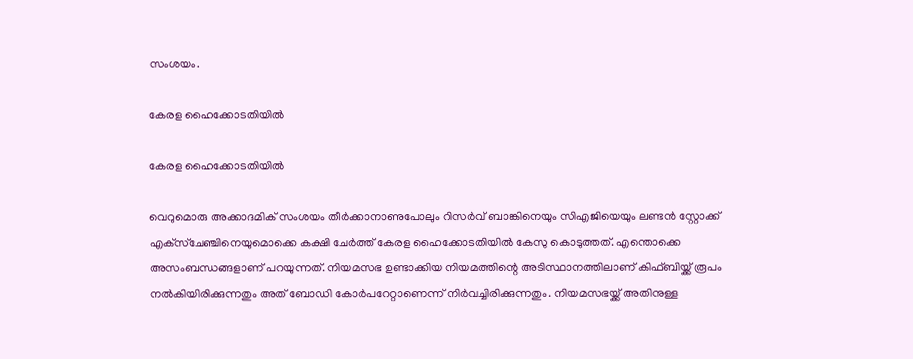സംശയം.

കേരള ഹൈക്കോടതിയില്‍

കേരള ഹൈക്കോടതിയില്‍

വെറുമൊരു അക്കാദമിക് സംശയം തീര്‍ക്കാനാണുപോലും റിസര്‍വ് ബാങ്കിനെയും സിഎജിയെയും ലണ്ടന്‍ സ്റ്റോക്ക് എക്‌സ്‌ചേഞ്ചിനെയുമൊക്കെ കക്ഷി ചേര്‍ത്ത് കേരള ഹൈക്കോടതിയില്‍ കേസു കൊടുത്തത്. എന്തൊക്കെ അസംബന്ധങ്ങളാണ് പറയുന്നത്. നിയമസഭ ഉണ്ടാക്കിയ നിയമത്തിന്റെ അടിസ്ഥാനത്തിലാണ് കിഫ്ബിയ്ക്ക് രൂപം നല്‍കിയിരിക്കുന്നതും അത് ബോഡി കോര്‍പറേറ്റാണെന്ന് നിര്‍വച്ചിരിക്കുന്നതും. നിയമസഭയ്ക്ക് അതിനുള്ള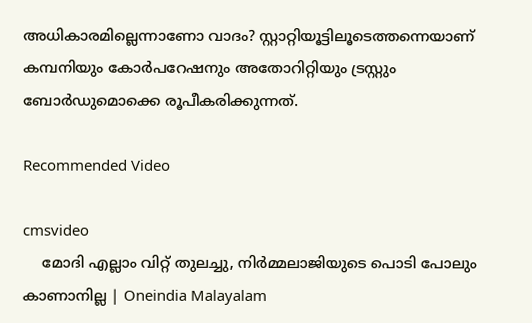അധികാരമില്ലെന്നാണോ വാദം? സ്റ്റാറ്റിയൂട്ടിലൂടെത്തന്നെയാണ് കമ്പനിയും കോര്‍പറേഷനും അതോറിറ്റിയും ട്രസ്റ്റും ബോര്‍ഡുമൊക്കെ രൂപീകരിക്കുന്നത്.

Recommended Video

cmsvideo
    മോദി എല്ലാം വിറ്റ് തുലച്ചു, നിര്‍മ്മലാജിയുടെ പൊടി പോലും കാണാനില്ല | Oneindia Malayalam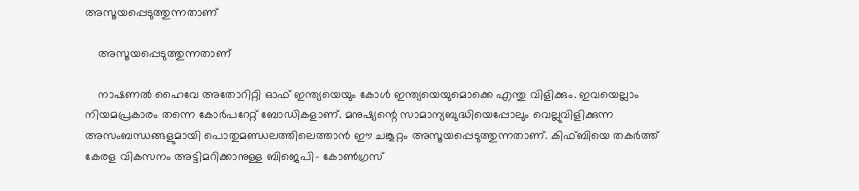അസൂയപ്പെടുത്തുന്നതാണ്

    അസൂയപ്പെടുത്തുന്നതാണ്

    നാഷണല്‍ ഹൈവേ അതോറിറ്റി ഓഫ് ഇന്ത്യയെയും കോള്‍ ഇന്ത്യയെയുമൊക്കെ എന്തു വിളിക്കും. ഇവയെല്ലാം നിയമപ്രകാരം തന്നെ കോര്‍പറേറ്റ് ബോഡികളാണ്. മനുഷ്യന്റെ സാമാന്യബുദ്ധിയെപ്പോലും വെല്ലുവിളിക്കുന്ന അസംബന്ധങ്ങളുമായി പൊതുമണ്ഡലത്തിലെത്താന്‍ ഈ ചങ്കൂറ്റം അസൂയപ്പെടുത്തുന്നതാണ്. കിഫ്ബിയെ തകര്‍ത്ത് കേരള വികസനം അട്ടിമറിക്കാനുള്ള ബിജെപി- കോണ്‍ഗ്രസ്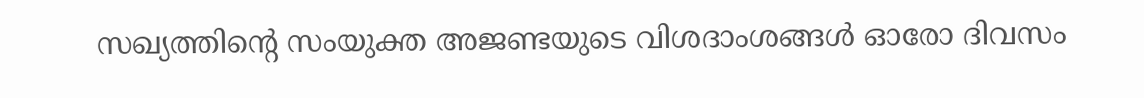സഖ്യത്തിന്റെ സംയുക്ത അജണ്ടയുടെ വിശദാംശങ്ങള്‍ ഓരോ ദിവസം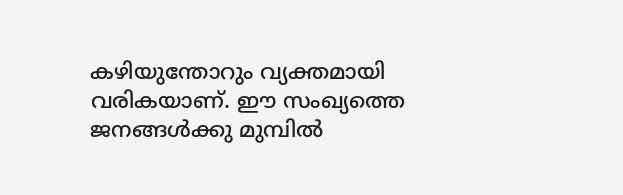കഴിയുന്തോറും വ്യക്തമായി വരികയാണ്. ഈ സംഖ്യത്തെ ജനങ്ങള്‍ക്കു മുമ്പില്‍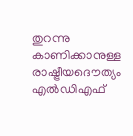തുറന്നു കാണിക്കാനുള്ള രാഷ്ട്രീയദൌത്യം എല്‍ഡിഎഫ്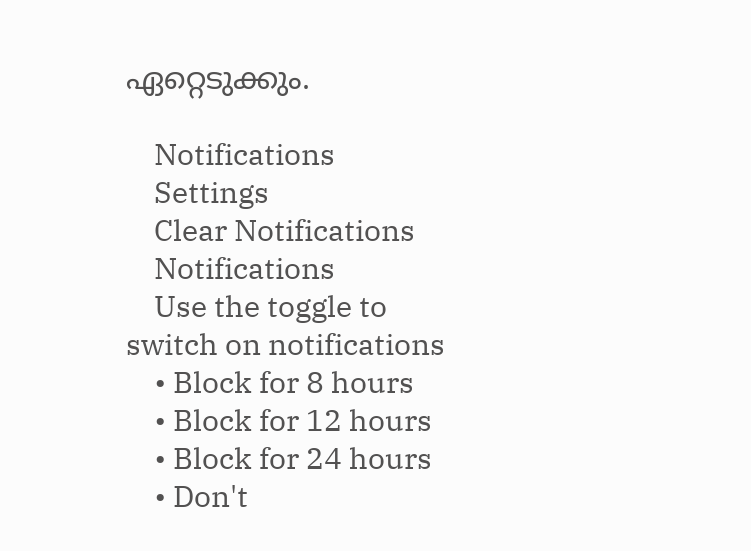ഏറ്റെടുക്കും.

    Notifications
    Settings
    Clear Notifications
    Notifications
    Use the toggle to switch on notifications
    • Block for 8 hours
    • Block for 12 hours
    • Block for 24 hours
    • Don't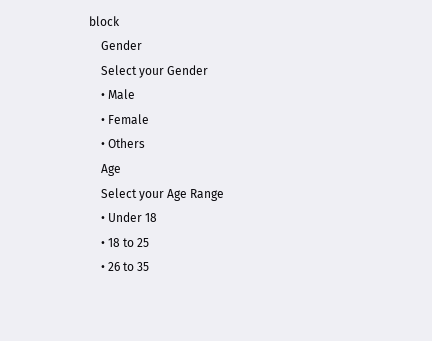block
    Gender
    Select your Gender
    • Male
    • Female
    • Others
    Age
    Select your Age Range
    • Under 18
    • 18 to 25
    • 26 to 35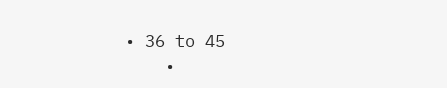• 36 to 45
    •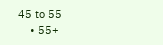45 to 55
    • 55+